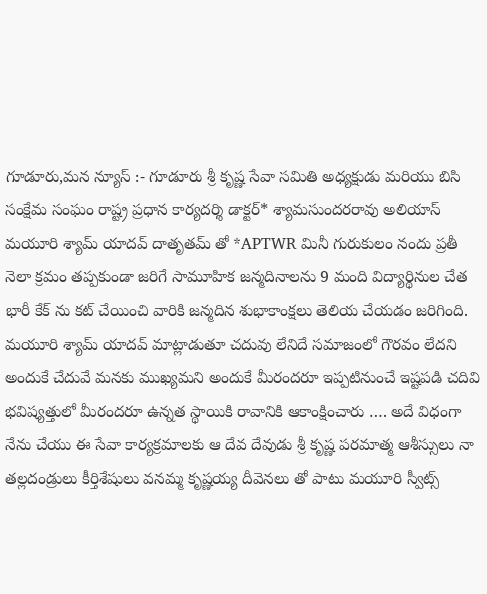గూడూరు,మన న్యూస్ :- గూడూరు శ్రీ కృష్ణ సేవా సమితి అధ్యక్షుడు మరియు బిసి సంక్షేమ సంఘం రాష్ట్ర ప్రధాన కార్యదర్శి డాక్టర్* శ్యామసుందరరావు అలియాస్ మయూరి శ్యామ్ యాదవ్ దాతృతమ్ తో *APTWR మినీ గురుకులం నందు ప్రతీ నెలా క్రమం తప్పకుండా జరిగే సామూహిక జన్మదినాలను 9 మంది విద్యార్థినుల చేత భారీ కేక్ ను కట్ చేయించి వారికి జన్మదిన శుభాకాంక్షలు తెలియ చేయడం జరిగింది.
మయూరి శ్యామ్ యాదవ్ మాట్లాడుతూ చదువు లేనిదే సమాజంలో గౌరవం లేదని అందుకే చేదువే మనకు ముఖ్యమని అందుకే మీరందరూ ఇప్పటినుంచే ఇష్టపడి చదివి భవిష్యత్తులో మీరందరూ ఉన్నత స్థాయికి రావానికి ఆకాంక్షించారు …. అదే విధంగా నేను చేయు ఈ సేవా కార్యక్రమాలకు ఆ దేవ దేవుడు శ్రీ కృష్ణ పరమాత్మ ఆశీస్సులు నా తల్లదండ్రులు కీర్తిశేషులు వనమ్మ కృష్ణయ్య దీవెనలు తో పాటు మయూరి స్వీట్స్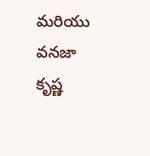మరియు వనజా కృష్ణ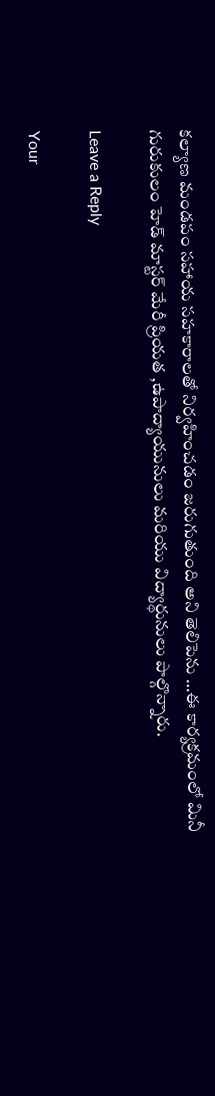కల్యాణ మండపం సహాయ సహకారాలతో నిర్వహించడం జరుగుతుంది అని తెలిపెను …ఈ కార్యక్రమంలో మినీ గురుకులం హెడ్ మాస్టర్ మేరీ ప్రియత ,ఉపాద్యాయునులు మరియు విద్యార్థునులు పాల్గొన్నారు.

Leave a Reply

Your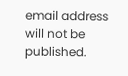email address will not be published.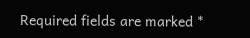Required fields are marked *